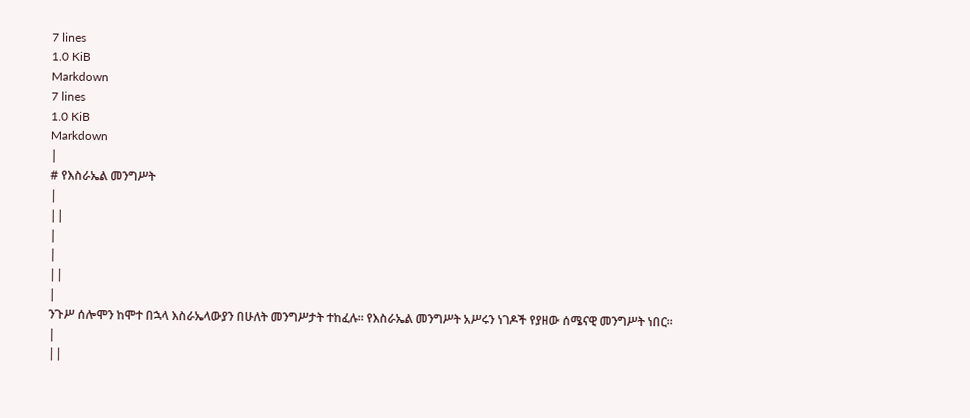7 lines
1.0 KiB
Markdown
7 lines
1.0 KiB
Markdown
|
# የእስራኤል መንግሥት
|
||
|
|
||
|
ንጉሥ ሰሎሞን ከሞተ በኋላ እስራኤላውያን በሁለት መንግሥታት ተከፈሉ። የእስራኤል መንግሥት አሥሩን ነገዶች የያዘው ሰሜናዊ መንግሥት ነበር።
|
||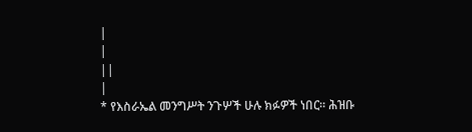|
|
||
|
* የእስራኤል መንግሥት ንጉሦች ሁሉ ክፉዎች ነበር። ሕዝቡ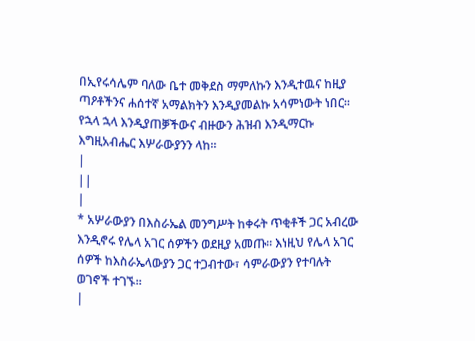በኢየሩሳሌም ባለው ቤተ መቅደስ ማምለኩን እንዲተዉና ከዚያ ጣዖቶችንና ሐሰተኛ አማልክትን እንዲያመልኩ አሳምነውት ነበር። የኋላ ኋላ እንዲያጠቓችውና ብዙውን ሕዝብ እንዲማርኩ እግዚአብሔር እሦራውያንን ላከ።
|
||
|
* አሦራውያን በእስራኤል መንግሥት ከቀሩት ጥቂቶች ጋር አብረው እንዲኖሩ የሌላ አገር ሰዎችን ወደዚያ አመጡ። እነዚህ የሌላ አገር ሰዎች ከእስራኤላውያን ጋር ተጋብተው፣ ሳምራውያን የተባሉት ወገኖች ተገኙ።
|